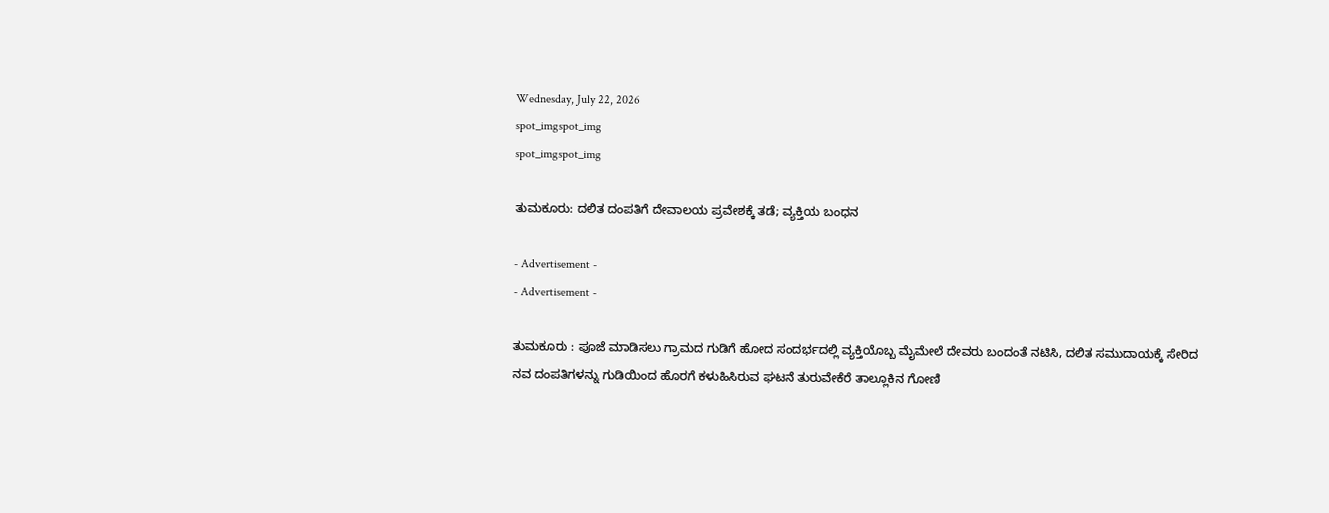Wednesday, July 22, 2026
spot_imgspot_img
spot_imgspot_img

ತುಮಕೂರು: ದಲಿತ ದಂಪತಿಗೆ ದೇವಾಲಯ ಪ್ರವೇಶಕ್ಕೆ ತಡೆ; ವ್ಯಕ್ತಿಯ ಬಂಧನ

- Advertisement -
- Advertisement -

ತುಮಕೂರು : ಪೂಜೆ ಮಾಡಿಸಲು ಗ್ರಾಮದ ಗುಡಿಗೆ ಹೋದ ಸಂದರ್ಭದಲ್ಲಿ ವ್ಯಕ್ತಿಯೊಬ್ಬ ಮೈಮೇಲೆ ದೇವರು ಬಂದಂತೆ ನಟಿಸಿ, ದಲಿತ ಸಮುದಾಯಕ್ಕೆ ಸೇರಿದ ನವ ದಂಪತಿಗಳನ್ನು ಗುಡಿಯಿಂದ ಹೊರಗೆ ಕಳುಹಿಸಿರುವ ಘಟನೆ ತುರುವೇಕೆರೆ ತಾಲ್ಲೂಕಿನ ಗೋಣಿ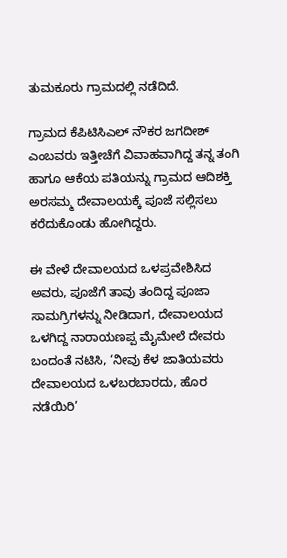ತುಮಕೂರು ಗ್ರಾಮದಲ್ಲಿ ನಡೆದಿದೆ.

ಗ್ರಾಮದ ಕೆಪಿಟಿಸಿಎಲ್ ನೌಕರ ಜಗದೀಶ್ ಎಂಬವರು ಇತ್ತೀಚೆಗೆ ವಿವಾಹವಾಗಿದ್ದ ತನ್ನ ತಂಗಿ ಹಾಗೂ ಆಕೆಯ ಪತಿಯನ್ನು ಗ್ರಾಮದ ಆದಿಶಕ್ತಿ ಅರಸಮ್ಮ ದೇವಾಲಯಕ್ಕೆ ಪೂಜೆ ಸಲ್ಲಿಸಲು ಕರೆದುಕೊಂಡು ಹೋಗಿದ್ದರು.

ಈ ವೇಳೆ ದೇವಾಲಯದ ಒಳಪ್ರವೇಶಿಸಿದ ಅವರು, ಪೂಜೆಗೆ ತಾವು ತಂದಿದ್ದ ಪೂಜಾ ಸಾಮಗ್ರಿಗಳನ್ನು ನೀಡಿದಾಗ, ದೇವಾಲಯದ ಒಳಗಿದ್ದ ನಾರಾಯಣಪ್ಪ ಮೈಮೇಲೆ ದೇವರು ಬಂದಂತೆ ನಟಿಸಿ, ‘ನೀವು ಕೆಳ ಜಾತಿಯವರು ದೇವಾಲಯದ ಒಳಬರಬಾರದು, ಹೊರ ನಡೆಯಿರಿ’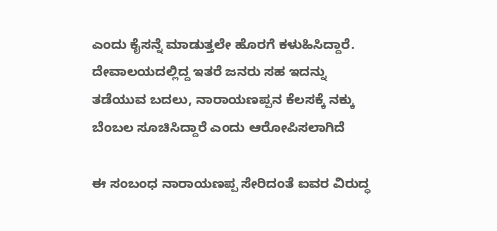ಎಂದು ಕೈಸನ್ನೆ ಮಾಡುತ್ತಲೇ ಹೊರಗೆ ಕಳುಹಿಸಿದ್ದಾರೆ. ದೇವಾಲಯದಲ್ಲಿದ್ದ ಇತರೆ ಜನರು ಸಹ ಇದನ್ನು ತಡೆಯುವ ಬದಲು, ನಾರಾಯಣಪ್ಪನ ಕೆಲಸಕ್ಕೆ ನಕ್ಕು ಬೆಂಬಲ ಸೂಚಿಸಿದ್ದಾರೆ ಎಂದು ಆರೋಪಿಸಲಾಗಿದೆ

ಈ ಸಂಬಂಧ ನಾರಾಯಣಪ್ಪ ಸೇರಿದಂತೆ ಐವರ ವಿರುದ್ಧ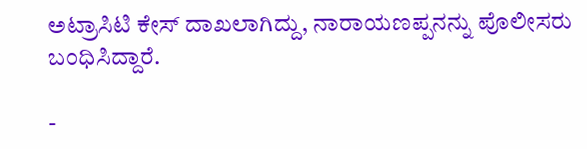ಅಟ್ರಾಸಿಟಿ ಕೇಸ್ ದಾಖಲಾಗಿದ್ದು, ನಾರಾಯಣಪ್ಪನನ್ನು ಪೊಲೀಸರು ಬಂಧಿಸಿದ್ದಾರೆ.

-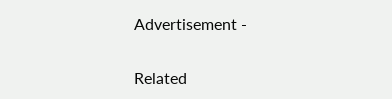Advertisement -

Related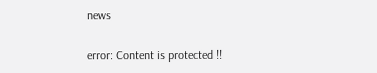news

error: Content is protected !!